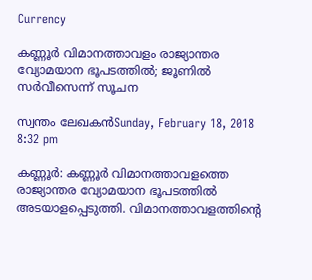Currency

കണ്ണൂര്‍ വിമാനത്താവളം രാജ്യാന്തര വ്യോമയാന ഭൂപടത്തില്‍; ജൂണില്‍ സര്‍വീസെന്ന് സൂചന

സ്വന്തം ലേഖകന്‍Sunday, February 18, 2018 8:32 pm

കണ്ണൂര്‍: കണ്ണൂര്‍ വിമാനത്താവളത്തെ രാജ്യാന്തര വ്യോമയാന ഭൂപടത്തില്‍ അടയാളപ്പെടുത്തി. വിമാനത്താവളത്തിന്റെ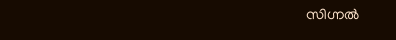സിഗ്നല്‍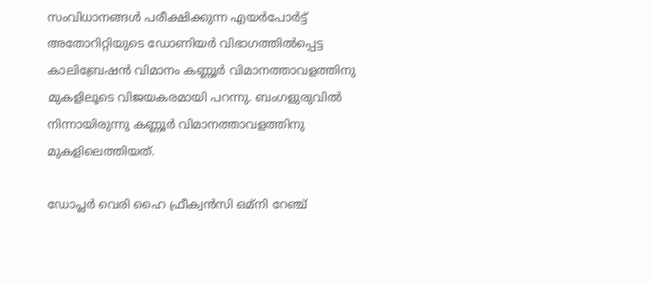സംവിധാനങ്ങള്‍ പരീക്ഷിക്കുന്ന എയര്‍പോര്‍ട്ട് അതോറിറ്റിയുടെ ഡോണിയര്‍ വിഭാഗത്തില്‍പ്പെട്ട കാലിബ്രേഷന്‍ വിമാനം കണ്ണൂര്‍ വിമാനത്താവളത്തിനു മുകളിലൂടെ വിജയകരമായി പറന്നു. ബംഗളുരുവില്‍ നിന്നായിരുന്നു കണ്ണൂര്‍ വിമാനത്താവളത്തിനു മുകളിലെത്തിയത്.

ഡോപ്ലര്‍ വെരി ഹൈ ഫ്രീക്വന്‍സി ഒമ്നി റേഞ്ച്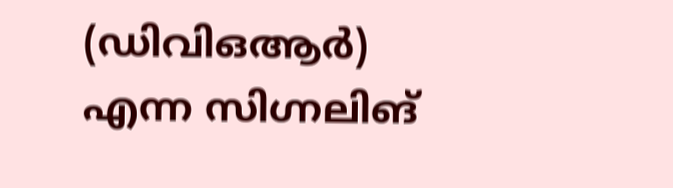(ഡിവിഒആര്‍) എന്ന സിഗ്നലിങ്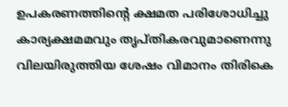ഉപകരണത്തിന്റെ ക്ഷമത പരിശോധിച്ചു കാര്യക്ഷമമവും തൃപ്തികരവുമാണെന്നു വിലയിരുത്തിയ ശേഷം വിമാനം തിരികെ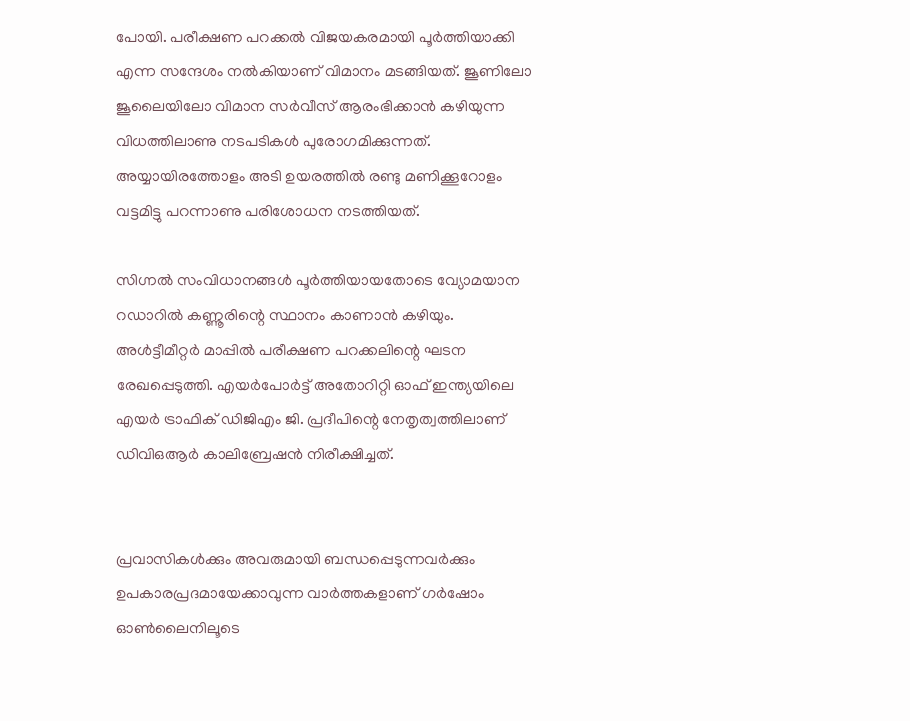പോയി. പരീക്ഷണ പറക്കല്‍ വിജയകരമായി പൂര്‍ത്തിയാക്കി എന്ന സന്ദേശം നല്‍കിയാണ് വിമാനം മടങ്ങിയത്. ജൂണിലോ ജൂലൈയിലോ വിമാന സര്‍വീസ് ആരംഭിക്കാന്‍ കഴിയുന്ന വിധത്തിലാണു നടപടികള്‍ പുരോഗമിക്കുന്നത്. അയ്യായിരത്തോളം അടി ഉയരത്തില്‍ രണ്ടു മണിക്കൂറോളം വട്ടമിട്ടു പറന്നാണു പരിശോധന നടത്തിയത്.

സിഗ്നല്‍ സംവിധാനങ്ങള്‍ പൂര്‍ത്തിയായതോടെ വ്യോമയാന റഡാറില്‍ കണ്ണൂരിന്റെ സ്ഥാനം കാണാന്‍ കഴിയും. അള്‍ട്ടീമീറ്റര്‍ മാപ്പില്‍ പരീക്ഷണ പറക്കലിന്റെ ഘടന രേഖപ്പെടുത്തി. എയര്‍പോര്‍ട്ട് അതോറിറ്റി ഓഫ് ഇന്ത്യയിലെ എയര്‍ ട്രാഫിക് ഡിജിഎം ജി. പ്രദീപിന്റെ നേതൃത്വത്തിലാണ് ഡിവിഒആര്‍ കാലിബ്രേഷന്‍ നിരീക്ഷിച്ചത്.


പ്രവാസികൾക്കും അവരുമായി ബന്ധപ്പെടുന്നവർക്കും ഉപകാരപ്രദമായേക്കാവുന്ന വാർത്തകളാണ് ഗർഷോം ഓൺലൈനിലൂടെ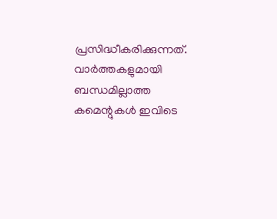പ്രസിദ്ധീകരിക്കുന്നത്. വാർത്തകളുമായി ബന്ധമില്ലാത്ത കമെന്റുകൾ ഇവിടെ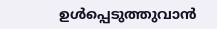ഉൾപ്പെടുത്തുവാൻ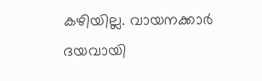കഴിയില്ല. വായനക്കാർ ദയവായി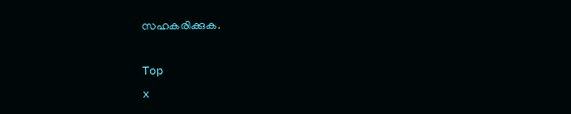സഹകരിക്കുക.

Top
x